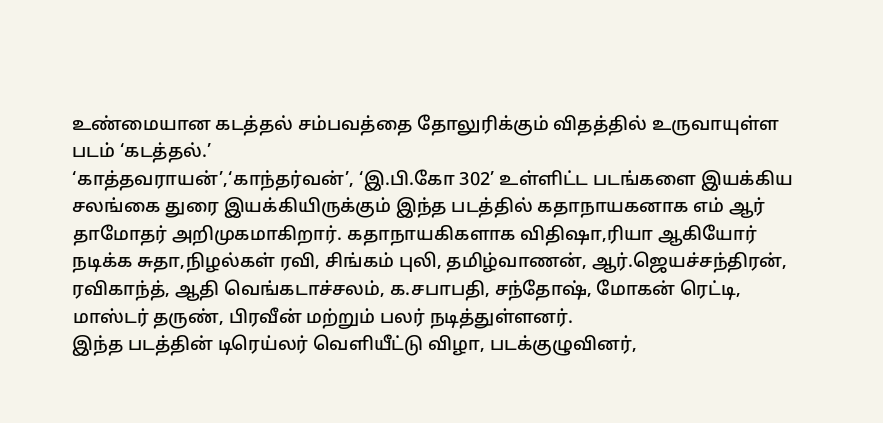உண்மையான கடத்தல் சம்பவத்தை தோலுரிக்கும் விதத்தில் உருவாயுள்ள படம் ‘கடத்தல்.’
‘காத்தவராயன்’,‘காந்தர்வன்’, ‘இ.பி.கோ 302’ உள்ளிட்ட படங்களை இயக்கிய சலங்கை துரை இயக்கியிருக்கும் இந்த படத்தில் கதாநாயகனாக எம் ஆர் தாமோதர் அறிமுகமாகிறார். கதாநாயகிகளாக விதிஷா,ரியா ஆகியோர் நடிக்க சுதா,நிழல்கள் ரவி, சிங்கம் புலி, தமிழ்வாணன், ஆர்.ஜெயச்சந்திரன், ரவிகாந்த், ஆதி வெங்கடாச்சலம், க.சபாபதி, சந்தோஷ், மோகன் ரெட்டி, மாஸ்டர் தருண், பிரவீன் மற்றும் பலர் நடித்துள்ளனர்.
இந்த படத்தின் டிரெய்லர் வெளியீட்டு விழா, படக்குழுவினர்,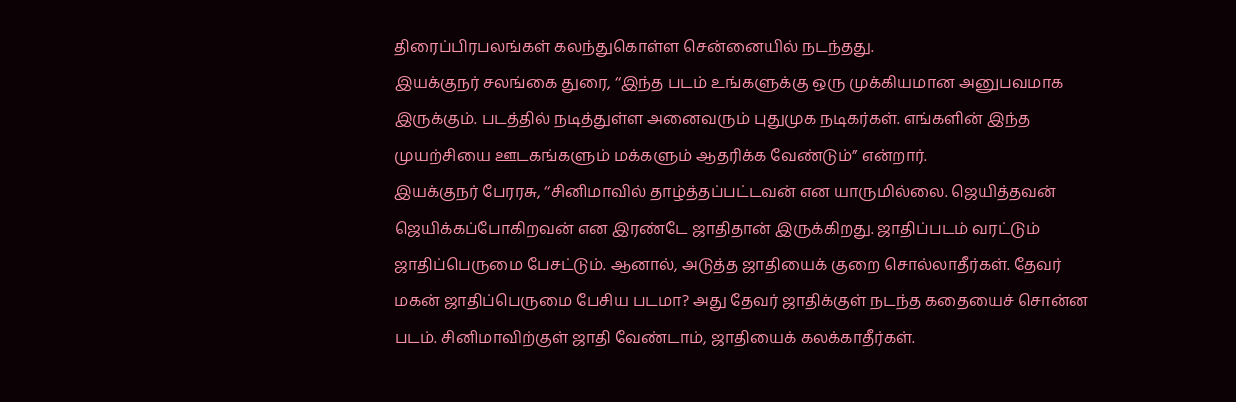திரைப்பிரபலங்கள் கலந்துகொள்ள சென்னையில் நடந்தது.
இயக்குநர் சலங்கை துரை, ‘‘இந்த படம் உங்களுக்கு ஒரு முக்கியமான அனுபவமாக இருக்கும். படத்தில் நடித்துள்ள அனைவரும் புதுமுக நடிகர்கள். எங்களின் இந்த முயற்சியை ஊடகங்களும் மக்களும் ஆதரிக்க வேண்டும்” என்றார்.
இயக்குநர் பேரரசு, ‘‘சினிமாவில் தாழ்த்தப்பட்டவன் என யாருமில்லை. ஜெயித்தவன் ஜெயிக்கப்போகிறவன் என இரண்டே ஜாதிதான் இருக்கிறது. ஜாதிப்படம் வரட்டும் ஜாதிப்பெருமை பேசட்டும். ஆனால், அடுத்த ஜாதியைக் குறை சொல்லாதீர்கள். தேவர் மகன் ஜாதிப்பெருமை பேசிய படமா? அது தேவர் ஜாதிக்குள் நடந்த கதையைச் சொன்ன படம். சினிமாவிற்குள் ஜாதி வேண்டாம், ஜாதியைக் கலக்காதீர்கள்.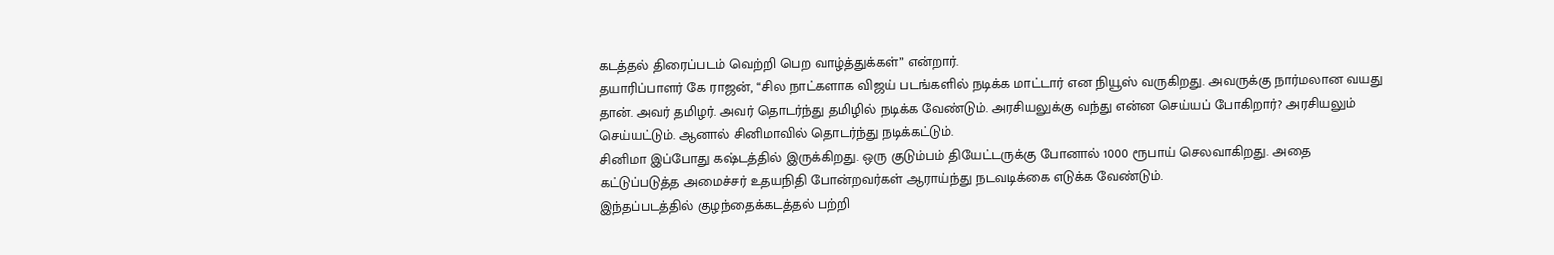கடத்தல் திரைப்படம் வெற்றி பெற வாழ்த்துக்கள்” என்றார்.
தயாரிப்பாளர் கே ராஜன், ‘‘சில நாட்களாக விஜய் படங்களில் நடிக்க மாட்டார் என நியூஸ் வருகிறது. அவருக்கு நார்மலான வயது தான். அவர் தமிழர். அவர் தொடர்ந்து தமிழில் நடிக்க வேண்டும். அரசியலுக்கு வந்து என்ன செய்யப் போகிறார்? அரசியலும் செய்யட்டும். ஆனால் சினிமாவில் தொடர்ந்து நடிக்கட்டும்.
சினிமா இப்போது கஷ்டத்தில் இருக்கிறது. ஒரு குடும்பம் தியேட்டருக்கு போனால் 1000 ரூபாய் செலவாகிறது. அதை கட்டுப்படுத்த அமைச்சர் உதயநிதி போன்றவர்கள் ஆராய்ந்து நடவடிக்கை எடுக்க வேண்டும்.
இந்தப்படத்தில் குழந்தைக்கடத்தல் பற்றி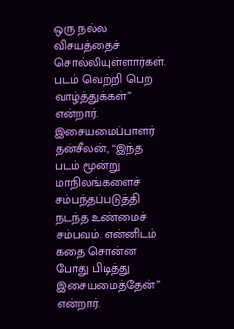ஒரு நல்ல விசயத்தைச் சொல்லியுள்ளார்கள். படம் வெற்றி பெற வாழ்த்துக்கள்” என்றார்.
இசையமைப்பாளர் தன்சீலன், ‘‘இந்த படம் மூன்று மாநிலங்களைச் சம்பந்தப்படுத்தி நடந்த உண்மைச் சம்பவம். என்னிடம் கதை சொன்ன போது பிடித்து இசையமைத்தேன்” என்றார்.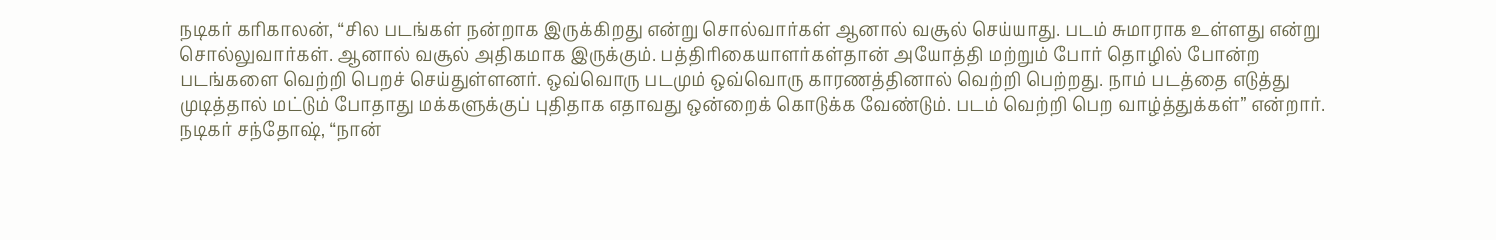நடிகர் கரிகாலன், ‘‘சில படங்கள் நன்றாக இருக்கிறது என்று சொல்வார்கள் ஆனால் வசூல் செய்யாது. படம் சுமாராக உள்ளது என்று சொல்லுவார்கள். ஆனால் வசூல் அதிகமாக இருக்கும். பத்திரிகையாளர்கள்தான் அயோத்தி மற்றும் போர் தொழில் போன்ற படங்களை வெற்றி பெறச் செய்துள்ளனர். ஒவ்வொரு படமும் ஒவ்வொரு காரணத்தினால் வெற்றி பெற்றது. நாம் படத்தை எடுத்து முடித்தால் மட்டும் போதாது மக்களுக்குப் புதிதாக எதாவது ஒன்றைக் கொடுக்க வேண்டும். படம் வெற்றி பெற வாழ்த்துக்கள்” என்றார்.
நடிகர் சந்தோஷ், ‘‘நான்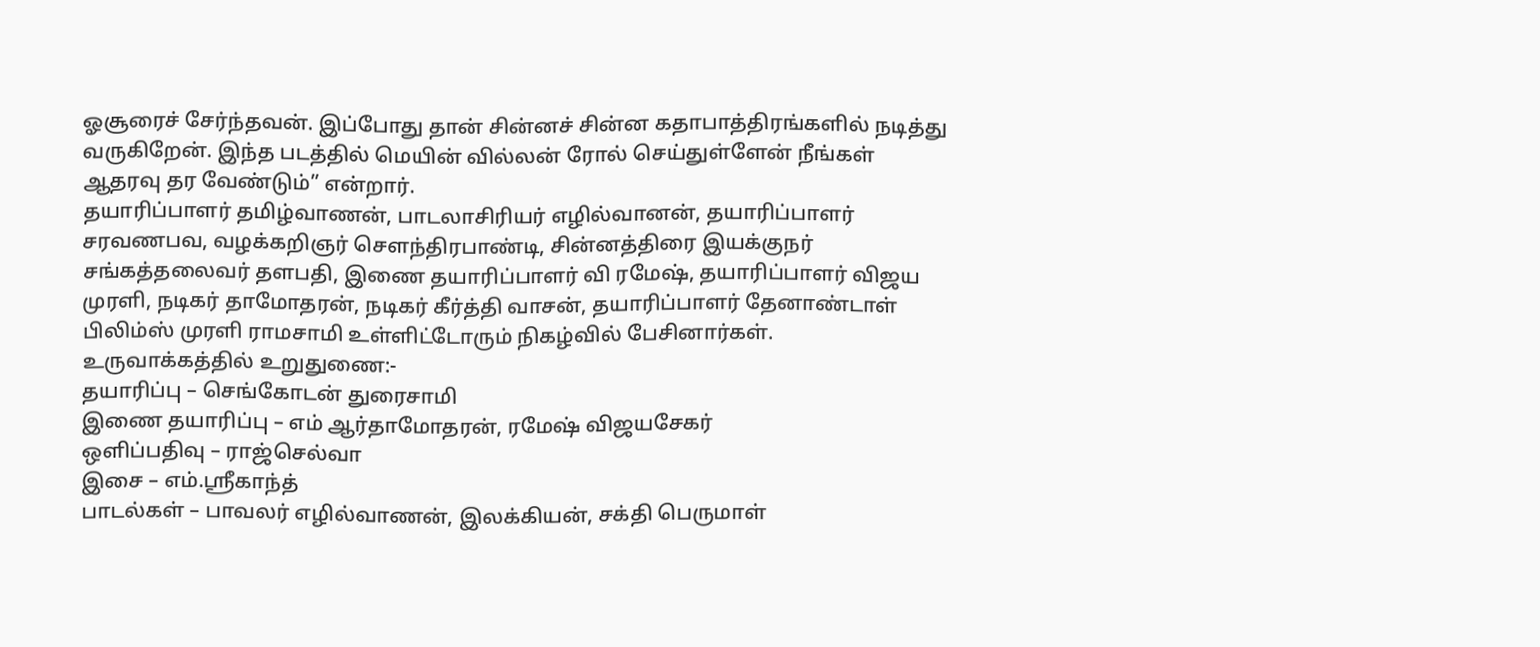ஓசூரைச் சேர்ந்தவன். இப்போது தான் சின்னச் சின்ன கதாபாத்திரங்களில் நடித்து வருகிறேன். இந்த படத்தில் மெயின் வில்லன் ரோல் செய்துள்ளேன் நீங்கள் ஆதரவு தர வேண்டும்” என்றார்.
தயாரிப்பாளர் தமிழ்வாணன், பாடலாசிரியர் எழில்வானன், தயாரிப்பாளர் சரவணபவ, வழக்கறிஞர் சௌந்திரபாண்டி, சின்னத்திரை இயக்குநர் சங்கத்தலைவர் தளபதி, இணை தயாரிப்பாளர் வி ரமேஷ், தயாரிப்பாளர் விஜய முரளி, நடிகர் தாமோதரன், நடிகர் கீர்த்தி வாசன், தயாரிப்பாளர் தேனாண்டாள் பிலிம்ஸ் முரளி ராமசாமி உள்ளிட்டோரும் நிகழ்வில் பேசினார்கள்.
உருவாக்கத்தில் உறுதுணை:-
தயாரிப்பு – செங்கோடன் துரைசாமி
இணை தயாரிப்பு – எம் ஆர்தாமோதரன், ரமேஷ் விஜயசேகர்
ஒளிப்பதிவு – ராஜ்செல்வா
இசை – எம்.ஸ்ரீகாந்த்
பாடல்கள் – பாவலர் எழில்வாணன், இலக்கியன், சக்தி பெருமாள்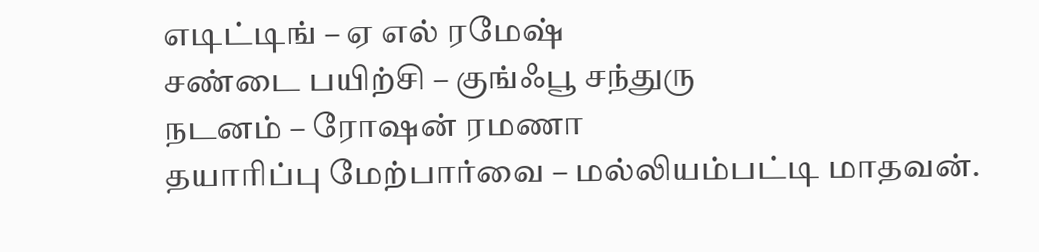எடிட்டிங் – ஏ எல் ரமேஷ்
சண்டை பயிற்சி – குங்ஃபூ சந்துரு
நடனம் – ரோஷன் ரமணா
தயாரிப்பு மேற்பார்வை – மல்லியம்பட்டி மாதவன்.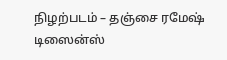நிழற்படம் – தஞ்சை ரமேஷ்
டிஸைன்ஸ்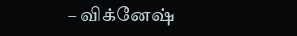– விக்னேஷ்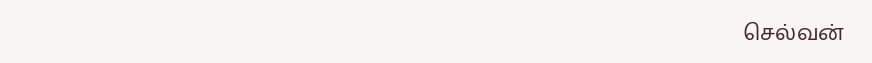செல்வன்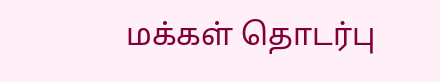மக்கள் தொடர்பு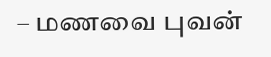– மணவை புவன்